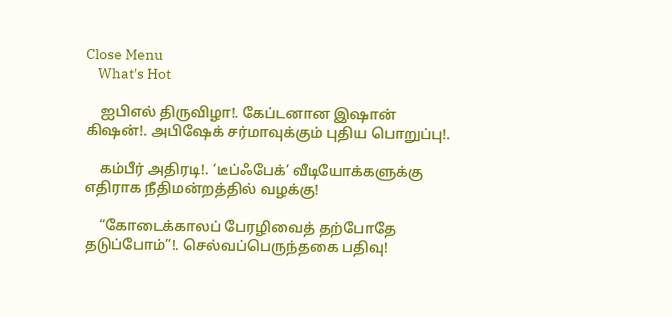Close Menu
    What's Hot

    ஐபிஎல் திருவிழா!. கேப்டனான இஷான் கிஷன்!. அபிஷேக் சர்மாவுக்கும் புதிய பொறுப்பு!.

    கம்பீர் அதிரடி!. ‘டீப்ஃபேக்’ வீடியோக்களுக்கு எதிராக நீதிமன்றத்தில் வழக்கு!

    “கோடைக்காலப் பேரழிவைத் தற்போதே தடுப்போம்”!. செல்வப்பெருந்தகை பதிவு!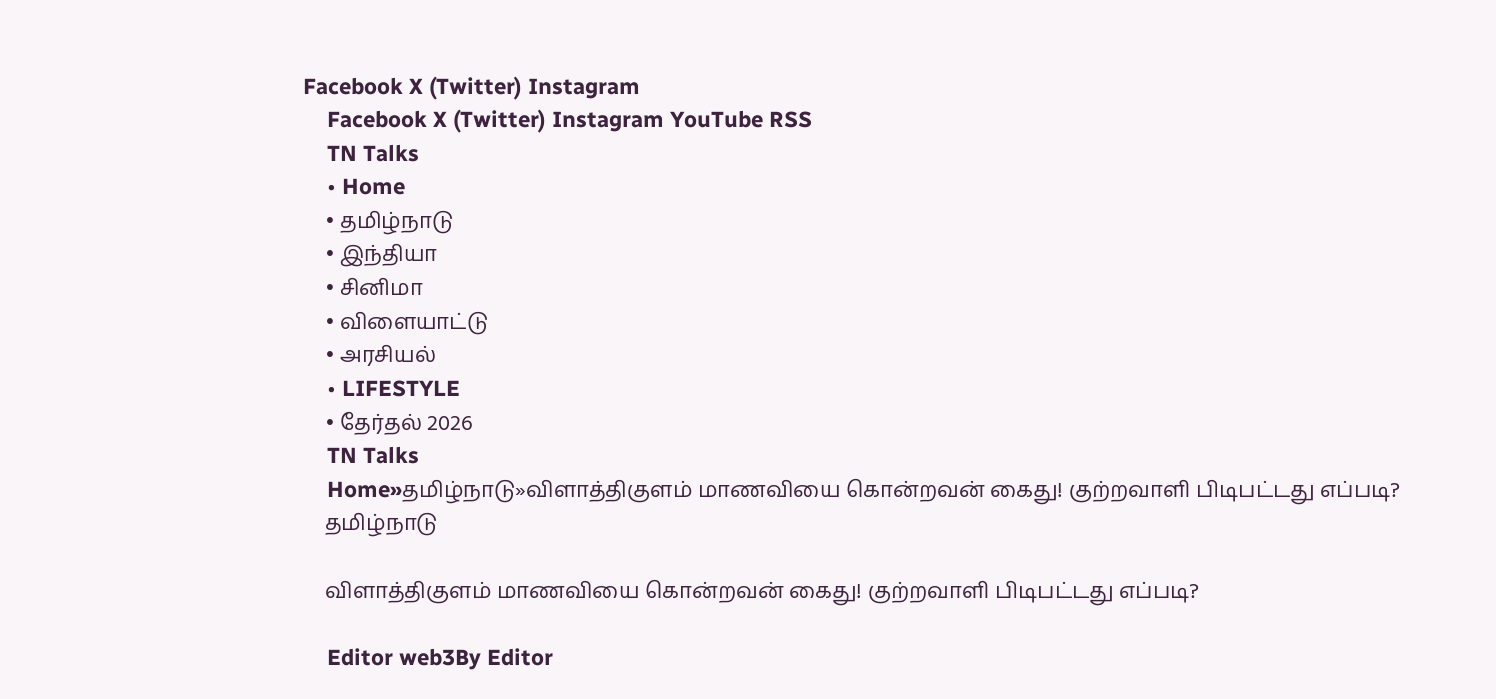Facebook X (Twitter) Instagram
    Facebook X (Twitter) Instagram YouTube RSS
    TN Talks
    • Home
    • தமிழ்நாடு
    • இந்தியா
    • சினிமா
    • விளையாட்டு
    • அரசியல்
    • LIFESTYLE
    • தேர்தல் 2026
    TN Talks
    Home»தமிழ்நாடு»விளாத்திகுளம் மாணவியை கொன்றவன் கைது! குற்றவாளி பிடிபட்டது எப்படி?
    தமிழ்நாடு

    விளாத்திகுளம் மாணவியை கொன்றவன் கைது! குற்றவாளி பிடிபட்டது எப்படி?

    Editor web3By Editor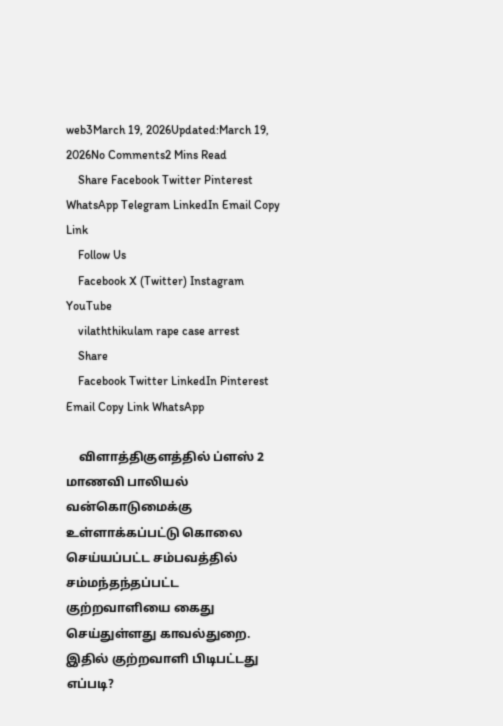web3March 19, 2026Updated:March 19, 2026No Comments2 Mins Read
    Share Facebook Twitter Pinterest WhatsApp Telegram LinkedIn Email Copy Link
    Follow Us
    Facebook X (Twitter) Instagram YouTube
    vilaththikulam rape case arrest
    Share
    Facebook Twitter LinkedIn Pinterest Email Copy Link WhatsApp

    விளாத்திகுளத்தில் ப்ளஸ் 2 மாணவி பாலியல் வன்கொடுமைக்கு உள்ளாக்கப்பட்டு கொலை செய்யப்பட்ட சம்பவத்தில் சம்மந்தந்தப்பட்ட குற்றவாளியை கைது செய்துள்ளது காவல்துறை. இதில் குற்றவாளி பிடிபட்டது எப்படி?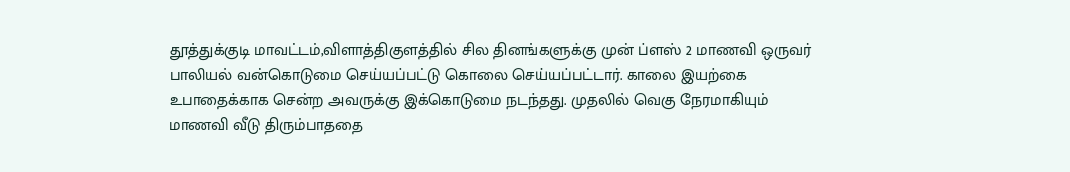தூத்துக்குடி மாவட்டம்,விளாத்திகுளத்தில் சில தினங்களுக்கு முன் ப்ளஸ் 2 மாணவி ஒருவர் பாலியல் வன்கொடுமை செய்யப்பட்டு கொலை செய்யப்பட்டார். காலை இயற்கை உபாதைக்காக சென்ற அவருக்கு இக்கொடுமை நடந்தது. முதலில் வெகு நேரமாகியும் மாணவி வீடு திரும்பாததை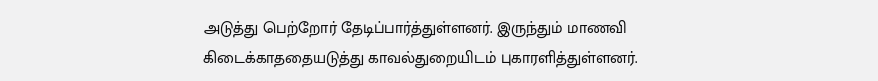அடுத்து பெற்றோர் தேடிப்பார்த்துள்ளனர். இருந்தும் மாணவி கிடைக்காததையடுத்து காவல்துறையிடம் புகாரளித்துள்ளனர்.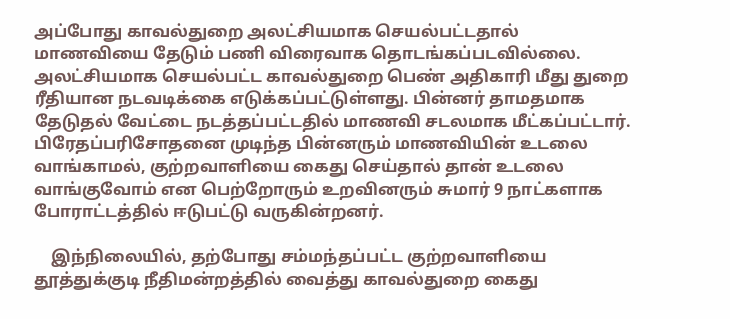அப்போது காவல்துறை அலட்சியமாக செயல்பட்டதால் மாணவியை தேடும் பணி விரைவாக தொடங்கப்படவில்லை. அலட்சியமாக செயல்பட்ட காவல்துறை பெண் அதிகாரி மீது துறை ரீதியான நடவடிக்கை எடுக்கப்பட்டுள்ளது. பின்னர் தாமதமாக தேடுதல் வேட்டை நடத்தப்பட்டதில் மாணவி சடலமாக மீட்கப்பட்டார். பிரேதப்பரிசோதனை முடிந்த பின்னரும் மாணவியின் உடலை வாங்காமல், குற்றவாளியை கைது செய்தால் தான் உடலை வாங்குவோம் என பெற்றோரும் உறவினரும் சுமார் 9 நாட்களாக போராட்டத்தில் ஈடுபட்டு வருகின்றனர்.

    இந்நிலையில், தற்போது சம்மந்தப்பட்ட குற்றவாளியை தூத்துக்குடி நீதிமன்றத்தில் வைத்து காவல்துறை கைது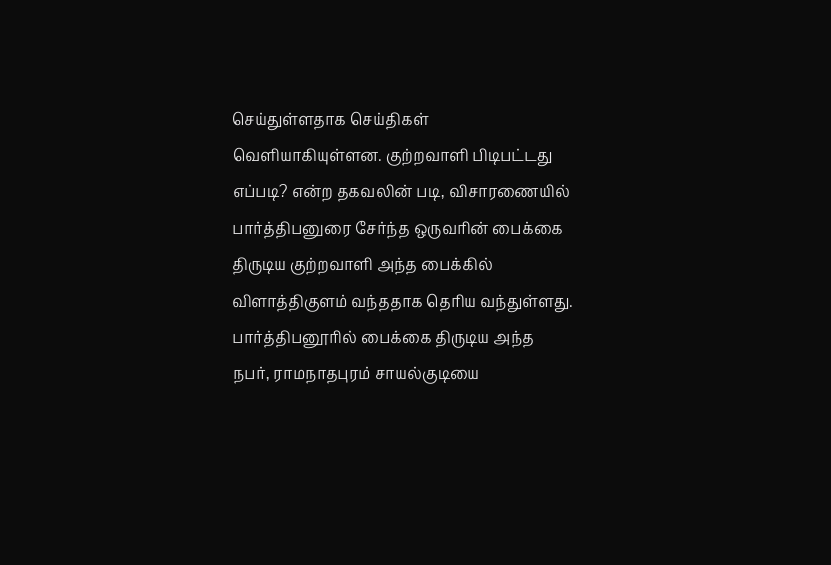செய்துள்ளதாக செய்திகள் வெளியாகியுள்ளன. குற்றவாளி பிடிபட்டது எப்படி? என்ற தகவலின் படி, விசாரணையில் பார்த்திபனுரை சேர்ந்த ஒருவரின் பைக்கை திருடிய குற்றவாளி அந்த பைக்கில் விளாத்திகுளம் வந்ததாக தெரிய வந்துள்ளது. பார்த்திபனூரில் பைக்கை திருடிய அந்த நபர், ராமநாதபுரம் சாயல்குடியை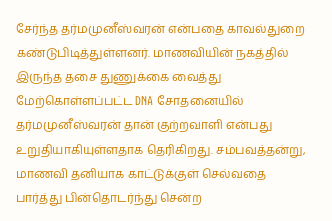சேர்ந்த தர்மமுனீஸ்வரன் என்பதை காவல்துறை கண்டுபிடித்துள்ளனர். மாணவியின் நகத்தில் இருந்த தசை துணுக்கை வைத்து மேற்கொள்ளப்பட்ட DNA சோதனையில் தர்மமுனீஸ்வரன் தான் குற்றவாளி என்பது உறுதியாகியுள்ளதாக தெரிகிறது. சம்பவத்தன்று, மாணவி தனியாக காட்டுக்குள் செல்வதை பார்த்து பின்தொடர்ந்து சென்ற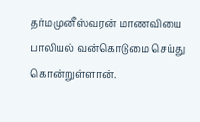தர்மமுனீஸ்வரன் மாணவியை பாலியல் வன்கொடுமை செய்து கொன்றுள்ளான்.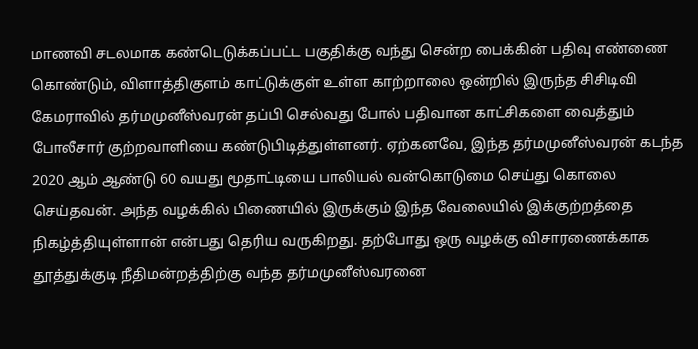மாணவி சடலமாக கண்டெடுக்கப்பட்ட பகுதிக்கு வந்து சென்ற பைக்கின் பதிவு எண்ணை கொண்டும், விளாத்திகுளம் காட்டுக்குள் உள்ள காற்றாலை ஒன்றில் இருந்த சிசிடிவி கேமராவில் தர்மமுனீஸ்வரன் தப்பி செல்வது போல் பதிவான காட்சிகளை வைத்தும் போலீசார் குற்றவாளியை கண்டுபிடித்துள்ளனர். ஏற்கனவே, இந்த தர்மமுனீஸ்வரன் கடந்த 2020 ஆம் ஆண்டு 60 வயது மூதாட்டியை பாலியல் வன்கொடுமை செய்து கொலை செய்தவன். அந்த வழக்கில் பிணையில் இருக்கும் இந்த வேலையில் இக்குற்றத்தை நிகழ்த்தியுள்ளான் என்பது தெரிய வருகிறது. தற்போது ஒரு வழக்கு விசாரணைக்காக தூத்துக்குடி நீதிமன்றத்திற்கு வந்த தர்மமுனீஸ்வரனை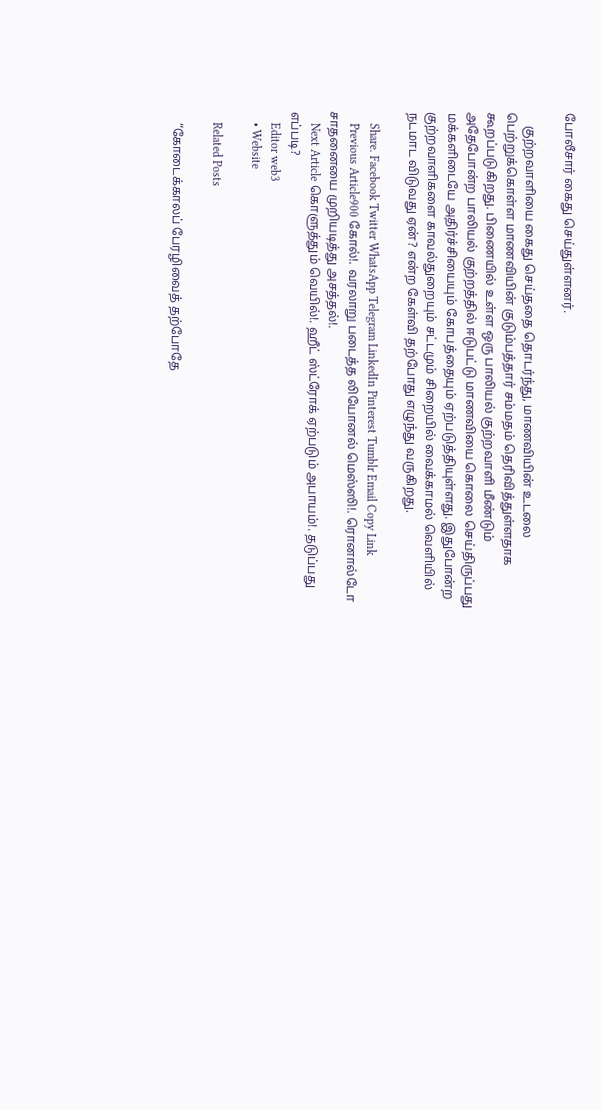போலீசார் கைது செய்துள்ளனர்.

    குற்றவாளியை கைது செய்ததை தொடர்ந்து, மாணவியின் உடலை பெற்றுக்கொள்ள மாணவியின் குடும்பத்தார் சம்மதம் தெரிவித்துள்ளதாக கூறப்படுகிறது. பிணையில் உள்ள ஒரு பாலியல் குற்றவாளி மீண்டும் அதேபோன்ற பாலியல் குற்றத்தில் ஈடுபட்டு மாணவியை கொலை செய்திருப்பது மக்களிடையே அதிர்ச்சியையும் கோபத்தையும் ஏற்படுத்தியுள்ளது. இதுபோன்ற குற்றவாளிகளை காவல்துறையும் சட்டமும் சிறையில் வைக்காமல் வெளியில் நடமாட விடுவது ஏன்? என்ற கேள்வி தற்போது எழுந்து வருகிறது.

    Share. Facebook Twitter WhatsApp Telegram LinkedIn Pinterest Tumblr Email Copy Link
    Previous Article900 கோல்!. வரலாறு படைத்த லியோனல் மெஸ்ஸி!. ரொனால்டோ சாதனையை முறியடித்து அசத்தல்!.
    Next Article கொளுத்தும் வெயில்!. ஹீட் ஸ்ட்ரோக் ஏற்படும் அபாயம்!. தடுப்பது எப்படி?
    Editor web3
    • Website

    Related Posts

    “கோடைக்காலப் பேரழிவைத் தற்போதே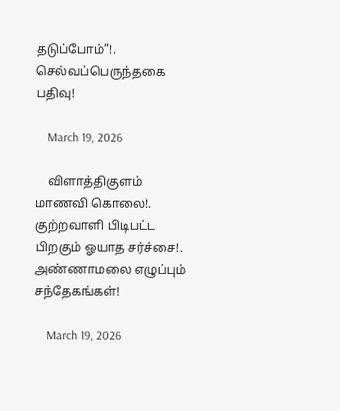தடுப்போம்”!. செல்வப்பெருந்தகை பதிவு!

    March 19, 2026

    விளாத்திகுளம் மாணவி கொலை!. குற்றவாளி பிடிபட்ட பிறகும் ஓயாத சர்ச்சை!. அண்ணாமலை எழுப்பும் சந்தேகங்கள்!

    March 19, 2026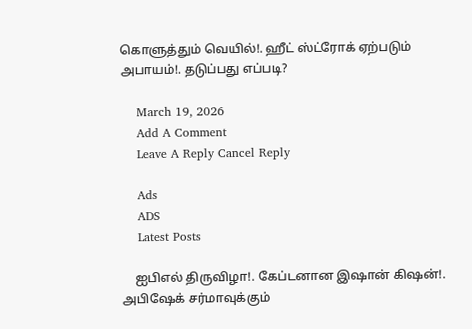கொளுத்தும் வெயில்!. ஹீட் ஸ்ட்ரோக் ஏற்படும் அபாயம்!. தடுப்பது எப்படி?

    March 19, 2026
    Add A Comment
    Leave A Reply Cancel Reply

    Ads
    ADS
    Latest Posts

    ஐபிஎல் திருவிழா!. கேப்டனான இஷான் கிஷன்!. அபிஷேக் சர்மாவுக்கும்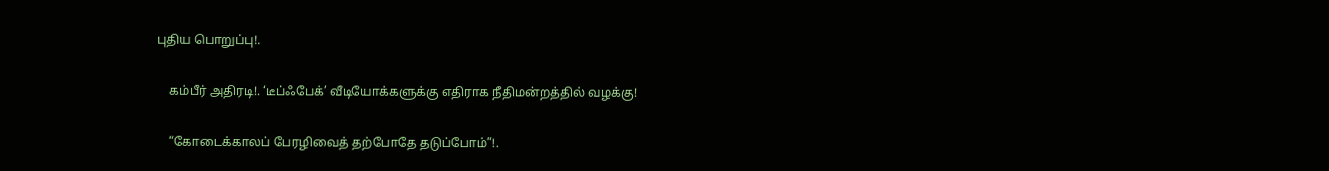புதிய பொறுப்பு!.

    கம்பீர் அதிரடி!. ‘டீப்ஃபேக்’ வீடியோக்களுக்கு எதிராக நீதிமன்றத்தில் வழக்கு!

    “கோடைக்காலப் பேரழிவைத் தற்போதே தடுப்போம்”!.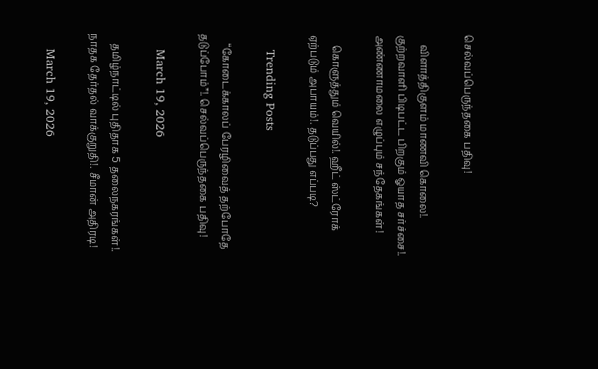செல்வப்பெருந்தகை பதிவு!

    விளாத்திகுளம் மாணவி கொலை!. குற்றவாளி பிடிபட்ட பிறகும் ஓயாத சர்ச்சை!. அண்ணாமலை எழுப்பும் சந்தேகங்கள்!

    கொளுத்தும் வெயில்!. ஹீட் ஸ்ட்ரோக் ஏற்படும் அபாயம்!. தடுப்பது எப்படி?

    Trending Posts

    “கோடைக்காலப் பேரழிவைத் தற்போதே தடுப்போம்”!. செல்வப்பெருந்தகை பதிவு!

    March 19, 2026

    தமிழ்நாட்டில் புதிதாக 5 தலைநகரங்கள்!. நாதக தேர்தல் வாக்குறுதி!. சீமான் அதிரடி!

    March 19, 2026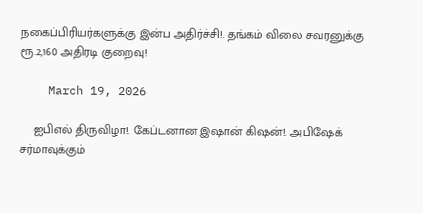நகைப்பிரியர்களுக்கு இன்ப அதிர்ச்சி!. தங்கம் விலை சவரனுக்கு ரூ.2,160 அதிரடி குறைவு!

    March 19, 2026

    ஐபிஎல் திருவிழா!. கேப்டனான இஷான் கிஷன்!. அபிஷேக் சர்மாவுக்கும்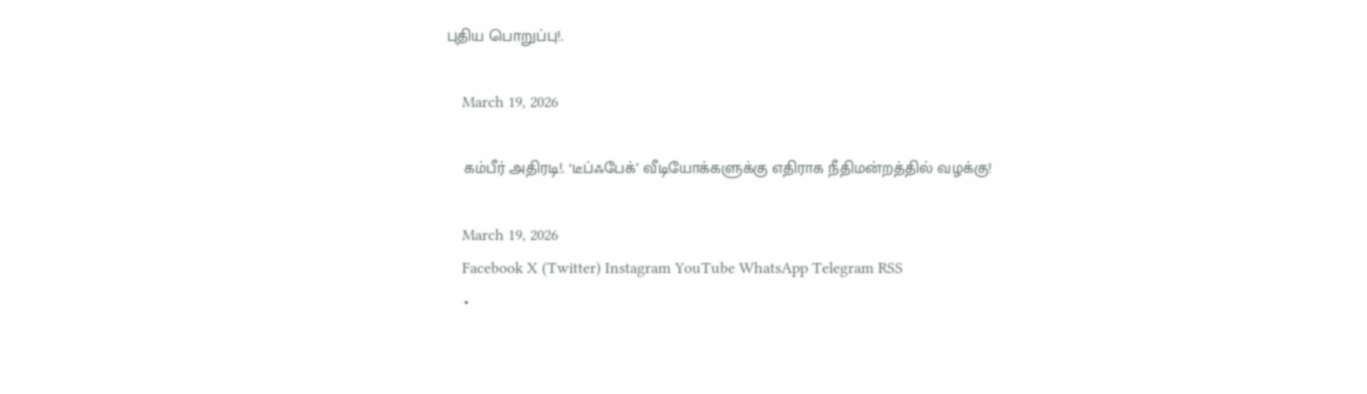புதிய பொறுப்பு!.

    March 19, 2026

    கம்பீர் அதிரடி!. ‘டீப்ஃபேக்’ வீடியோக்களுக்கு எதிராக நீதிமன்றத்தில் வழக்கு!

    March 19, 2026
    Facebook X (Twitter) Instagram YouTube WhatsApp Telegram RSS
    •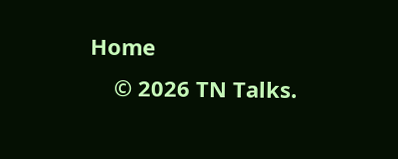Home
    © 2026 TN Talks.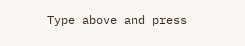Type above and press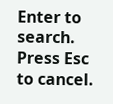Enter to search. Press Esc to cancel.